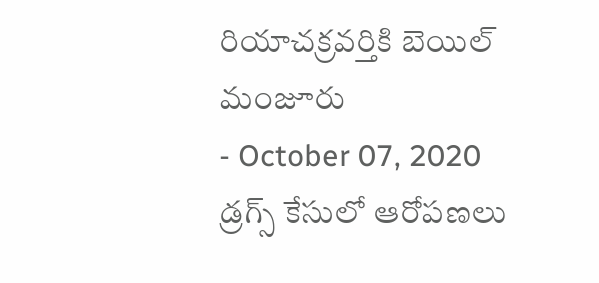రియాచక్రవర్తికి బెయిల్ మంజూరు
- October 07, 2020
డ్రగ్స్ కేసులో ఆరోపణలు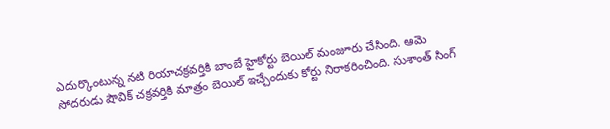ఎదుర్కొంటున్న నటి రియాచక్రవర్తికి బాంబే హైకోర్టు బెయిల్ మంజూరు చేసింది. ఆమె సోదరుడు షౌవిక్ చక్రవర్తికి మాత్రం బెయిల్ ఇచ్చేందుకు కోర్టు నిరాకరించింది. సుశాంత్ సింగ్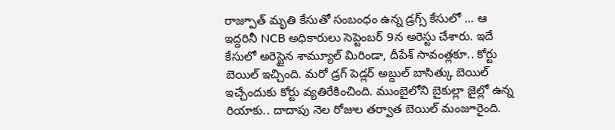రాజ్పూత్ మృతి కేసుతో సంబంధం ఉన్న డ్రగ్స్ కేసులో ... ఆ ఇద్దరినీ NCB అధికారులు సెప్టెంబర్ 9న అరెస్టు చేశారు. ఇదే కేసులో అరెస్టైన శామ్యూల్ మిరిండా, దీపేశ్ సావంత్లకూ.. కోర్టు బెయిల్ ఇచ్చింది. మరో డ్రగ్ పెడ్లర్ అబ్దుల్ బాసిత్కు బెయిల్ ఇచ్చేందుకు కోర్టు వ్యతిరేకించింది. ముంబైలోని బైకుల్లా జైల్లో ఉన్న రియాకు.. దాదాపు నెల రోజుల తర్వాత బెయిల్ మంజూరైంది.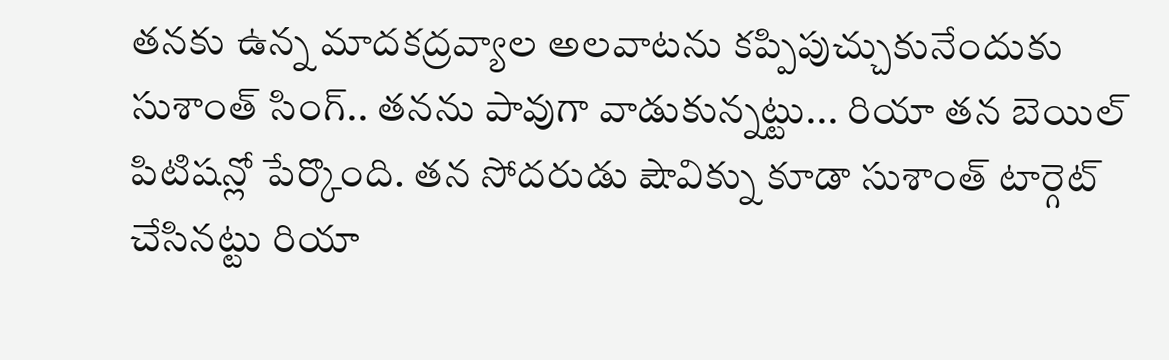తనకు ఉన్న మాదకద్రవ్యాల అలవాటను కప్పిపుచ్చుకునేందుకు సుశాంత్ సింగ్.. తనను పావుగా వాడుకున్నట్టు... రియా తన బెయిల్ పిటిషన్లో పేర్కొంది. తన సోదరుడు షౌవిక్ను కూడా సుశాంత్ టార్గెట్ చేసినట్టు రియా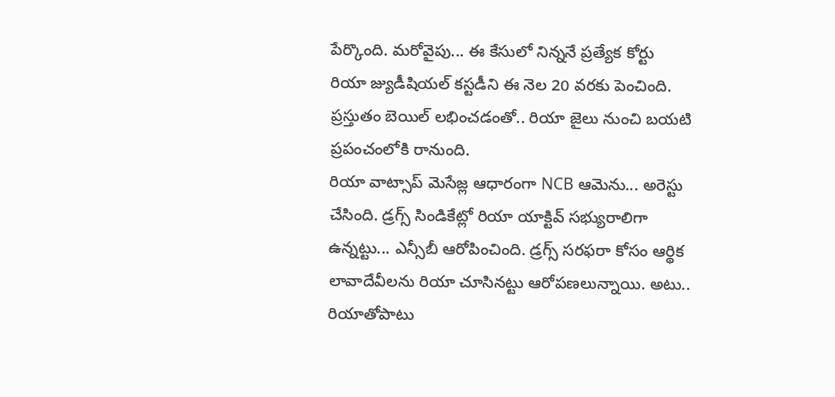పేర్కొంది. మరోవైపు... ఈ కేసులో నిన్ననే ప్రత్యేక కోర్టు రియా జ్యుడీషియల్ కస్టడీని ఈ నెల 20 వరకు పెంచింది. ప్రస్తుతం బెయిల్ లభించడంతో.. రియా జైలు నుంచి బయటి ప్రపంచంలోకి రానుంది.
రియా వాట్సాప్ మెసేజ్ల ఆధారంగా NCB ఆమెను... అరెస్టు చేసింది. డ్రగ్స్ సిండికేట్లో రియా యాక్టివ్ సభ్యురాలిగా ఉన్నట్టు... ఎన్సీబీ ఆరోపించింది. డ్రగ్స్ సరఫరా కోసం ఆర్థిక లావాదేవీలను రియా చూసినట్టు ఆరోపణలున్నాయి. అటు.. రియాతోపాటు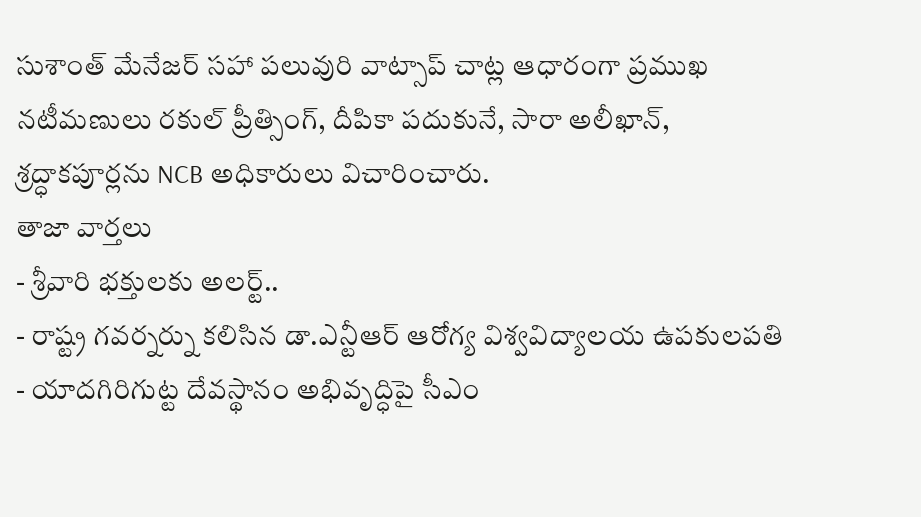సుశాంత్ మేనేజర్ సహా పలువురి వాట్సాప్ చాట్ల ఆధారంగా ప్రముఖ నటీమణులు రకుల్ ప్రీత్సింగ్, దీపికా పదుకునే, సారా అలీఖాన్, శ్రద్ధాకపూర్లను NCB అధికారులు విచారించారు.
తాజా వార్తలు
- శ్రీవారి భక్తులకు అలర్ట్..
- రాష్ట్ర గవర్నర్ను కలిసిన డా.ఎన్టీఆర్ ఆరోగ్య విశ్వవిద్యాలయ ఉపకులపతి
- యాదగిరిగుట్ట దేవస్థానం అభివృద్ధిపై సీఎం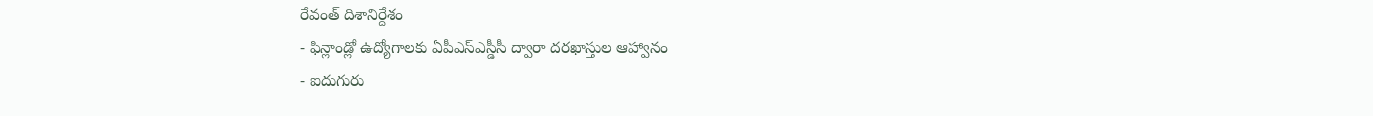రేవంత్ దిశానిర్దేశం
- ఫిన్లాండ్లో ఉద్యోగాలకు ఏపీఎస్ఎస్డీసీ ద్వారా దరఖాస్తుల ఆహ్వానం
- ఐదుగురు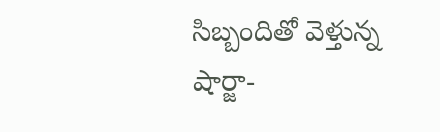సిబ్బందితో వెళ్తున్న షార్జా-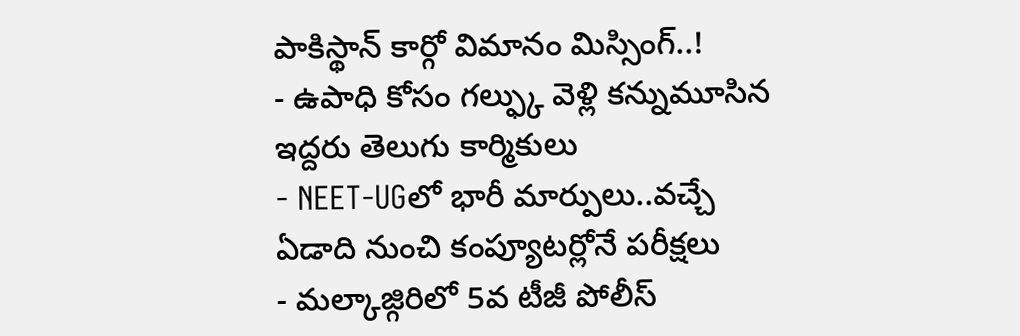పాకిస్థాన్ కార్గో విమానం మిస్సింగ్..!
- ఉపాధి కోసం గల్ఫ్కు వెళ్లి కన్నుమూసిన ఇద్దరు తెలుగు కార్మికులు
- NEET-UGలో భారీ మార్పులు..వచ్చే ఏడాది నుంచి కంప్యూటర్లోనే పరీక్షలు
- మల్కాజ్గిరిలో 5వ టీజీ పోలీస్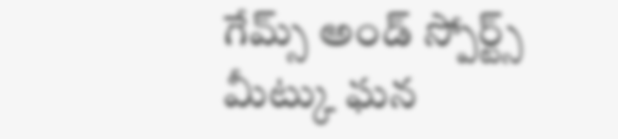గేమ్స్ అండ్ స్పోర్ట్స్ మీట్కు ఘన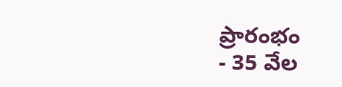ప్రారంభం
- 35 వేల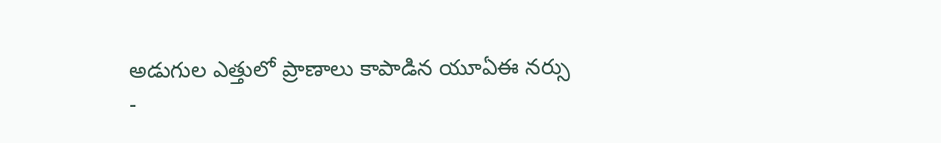అడుగుల ఎత్తులో ప్రాణాలు కాపాడిన యూఏఈ నర్సు
-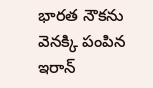భారత నౌకను వెనక్కి పంపిన ఇరాన్